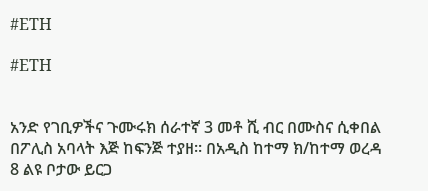#ETH

#ETH


አንድ የገቢዎችና ጉሙሩክ ሰራተኛ 3 መቶ ሺ ብር በሙስና ሲቀበል በፖሊስ አባላት እጅ ከፍንጅ ተያዘ። በአዲስ ከተማ ክ/ከተማ ወረዳ 8 ልዩ ቦታው ይርጋ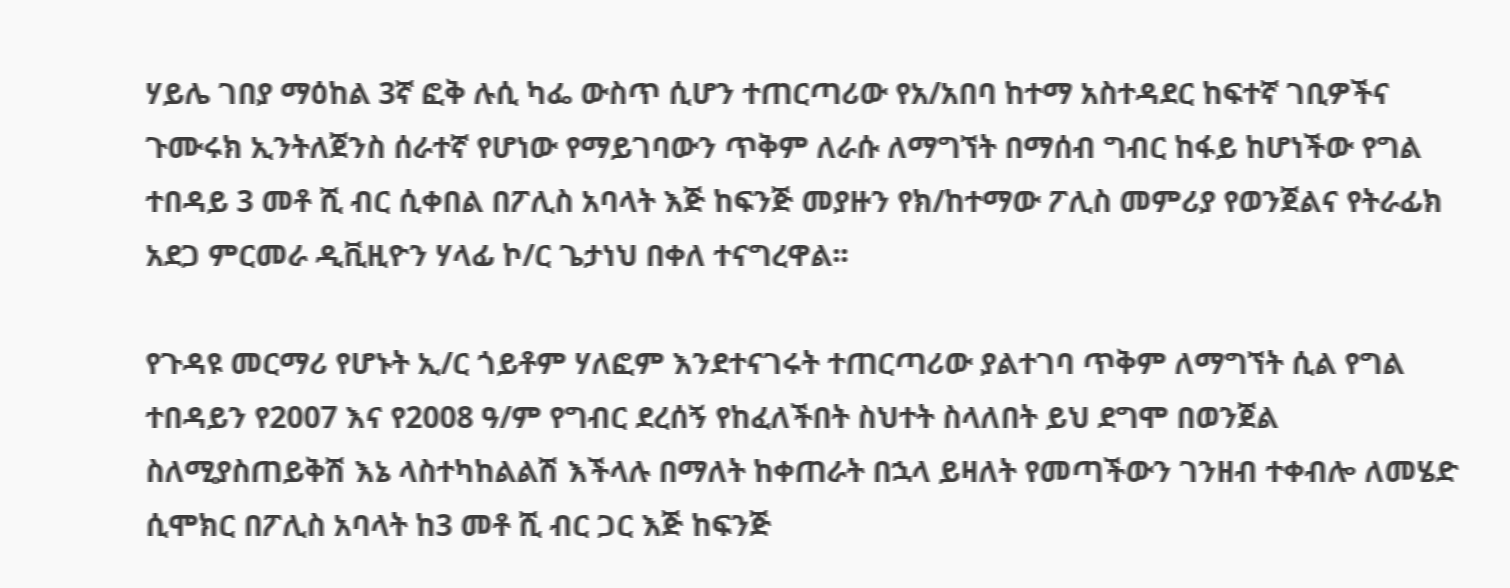ሃይሌ ገበያ ማዕከል 3ኛ ፎቅ ሉሲ ካፌ ውስጥ ሲሆን ተጠርጣሪው የአ/አበባ ከተማ አስተዳደር ከፍተኛ ገቢዎችና ጉሙሩክ ኢንትለጀንስ ሰራተኛ የሆነው የማይገባውን ጥቅም ለራሱ ለማግኘት በማሰብ ግብር ከፋይ ከሆነችው የግል ተበዳይ 3 መቶ ሺ ብር ሲቀበል በፖሊስ አባላት እጅ ከፍንጅ መያዙን የክ/ከተማው ፖሊስ መምሪያ የወንጀልና የትራፊክ አደጋ ምርመራ ዲቪዚዮን ሃላፊ ኮ/ር ጌታነህ በቀለ ተናግረዋል፡፡

የጉዳዩ መርማሪ የሆኑት ኢ/ር ጎይቶም ሃለፎም እንደተናገሩት ተጠርጣሪው ያልተገባ ጥቅም ለማግኘት ሲል የግል ተበዳይን የ2007 እና የ2008 ዓ/ም የግብር ደረሰኝ የከፈለችበት ስህተት ስላለበት ይህ ደግሞ በወንጀል ስለሚያስጠይቅሽ እኔ ላስተካከልልሽ እችላሉ በማለት ከቀጠራት በኋላ ይዛለት የመጣችውን ገንዘብ ተቀብሎ ለመሄድ ሲሞክር በፖሊስ አባላት ከ3 መቶ ሺ ብር ጋር እጅ ከፍንጅ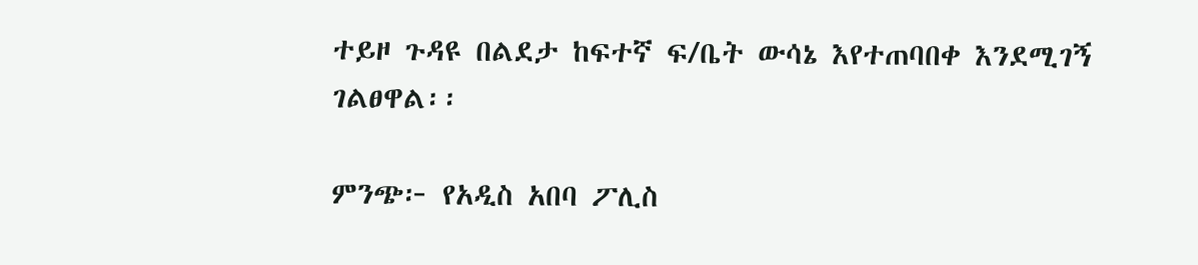ተይዞ ጉዳዩ በልደታ ከፍተኛ ፍ/ቤት ውሳኔ እየተጠባበቀ እንደሚገኝ ገልፀዋል፡፡

ምንጭ፦ የአዲስ አበባ ፖሊስ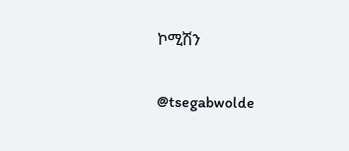ኮሚሽን

@tsegabwolde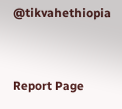@tikvahethiopia


Report Page